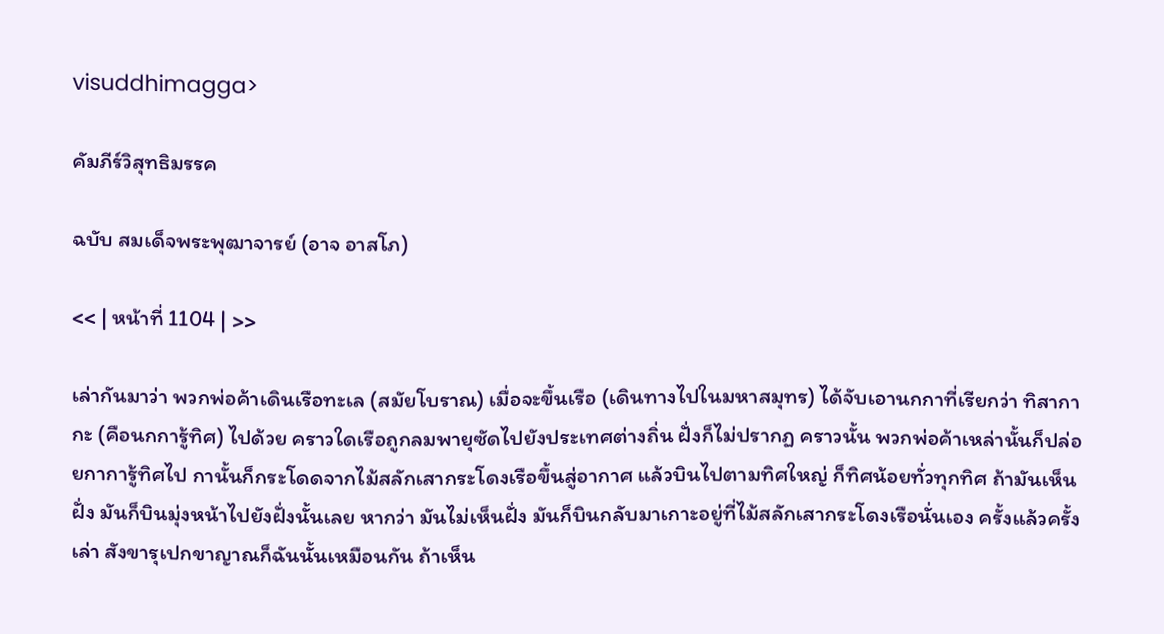visuddhimagga>

คัมภีร์วิสุทธิมรรค

ฉบับ สมเด็จพระพุฒาจารย์ (อาจ อาสโภ)

<< | หน้าที่ 1104 | >>

เล่ากันมาว่า พวกพ่อค้าเดินเรือทะเล (สมัยโบราณ) เมื่อจะขึ้นเรือ (เดินทางไปในมหาสมุทร) ได้จับเอานกกาที่เรียกว่า ทิสากากะ (คือนกการู้ทิศ) ไปด้วย คราวใดเรือถูกลมพายุซัดไปยังประเทศต่างถิ่น ฝั่งก็ไม่ปรากฏ คราวนั้น พวกพ่อค้าเหล่านั้นก็ปล่อยกาการู้ทิศไป กานั้นก็กระโดดจากไม้สลักเสากระโดงเรือขึ้นสู่อากาศ แล้วบินไปตามทิศใหญ่ ก็ทิศน้อยทั่วทุกทิศ ถ้ามันเห็นฝั่ง มันก็บินมุ่งหน้าไปยังฝั่งนั้นเลย หากว่า มันไม่เห็นฝั่ง มันก็บินกลับมาเกาะอยู่ที่ไม้สลักเสากระโดงเรือนั่นเอง ครั้งแล้วครั้งเล่า สังขารุเปกขาญาณก็ฉันนั้นเหมือนกัน ถ้าเห็น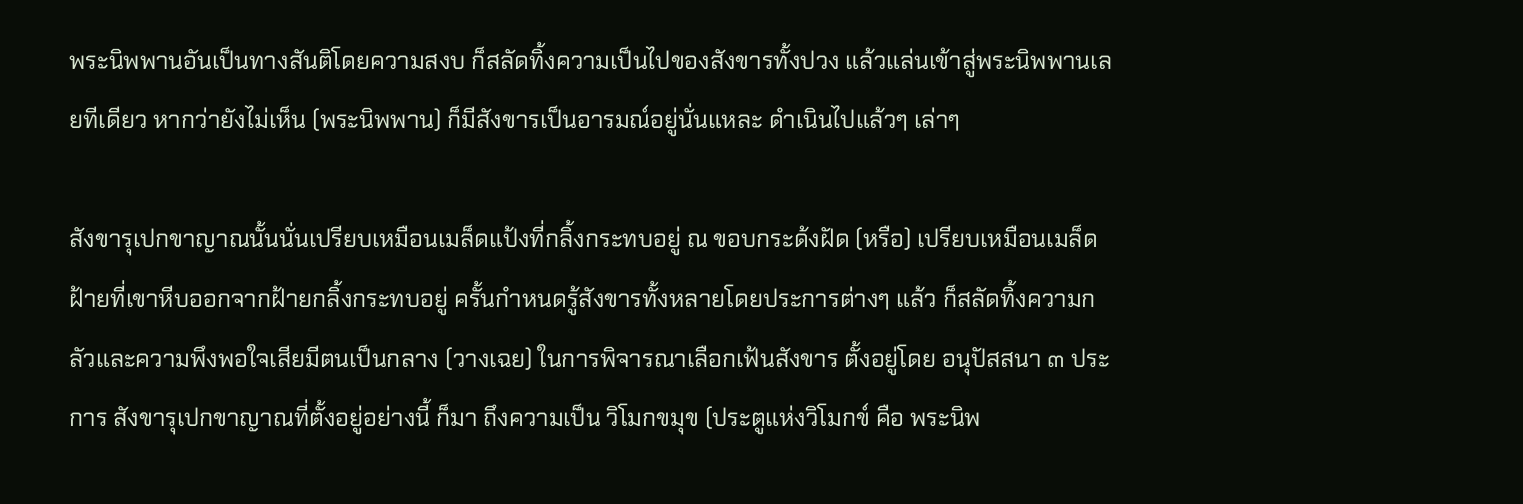พระนิพพานอันเป็นทางสันติโดยความสงบ ก็สลัดทิ้งความเป็นไปของสังขารทั้งปวง แล้วแล่นเข้าสู่พระนิพพานเลยทีเดียว หากว่ายังไม่เห็น (พระนิพพาน) ก็มีสังขารเป็นอารมณ์อยู่นั่นแหละ ดำเนินไปแล้วๆ เล่าๆ

สังขารุเปกขาญาณนั้นนั่นเปรียบเหมือนเมล็ดแป้งที่กลิ้งกระทบอยู่ ณ ขอบกระด้งฝัด (หรือ) เปรียบเหมือนเมล็ดฝ้ายที่เขาหีบออกจากฝ้ายกลิ้งกระทบอยู่ ครั้นกำหนดรู้สังขารทั้งหลายโดยประการต่างๆ แล้ว ก็สลัดทิ้งความกลัวและความพึงพอใจเสียมีตนเป็นกลาง (วางเฉย) ในการพิจารณาเลือกเฟ้นสังขาร ตั้งอยู่โดย อนุปัสสนา ๓ ประการ สังขารุเปกขาญาณที่ตั้งอยู่อย่างนี้ ก็มา ถึงความเป็น วิโมกขมุข (ประตูแห่งวิโมกข์ คือ พระนิพ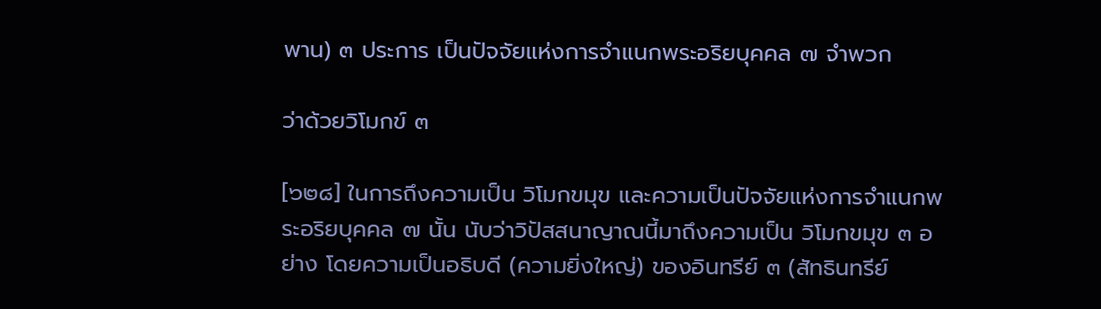พาน) ๓ ประการ เป็นปัจจัยแห่งการจำแนกพระอริยบุคคล ๗ จำพวก

ว่าด้วยวิโมกข์ ๓

[๖๒๘] ในการถึงความเป็น วิโมกขมุข และความเป็นปัจจัยแห่งการจำแนกพระอริยบุคคล ๗ นั้น นับว่าวิปัสสนาญาณนี้มาถึงความเป็น วิโมกขมุข ๓ อย่าง โดยความเป็นอธิบดี (ความยิ่งใหญ่) ของอินทรีย์ ๓ (สัทธินทรีย์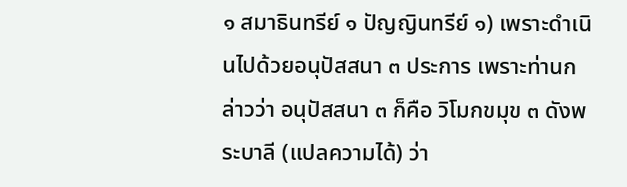๑ สมาธินทรีย์ ๑ ปัญญินทรีย์ ๑) เพราะดำเนินไปด้วยอนุปัสสนา ๓ ประการ เพราะท่านกล่าวว่า อนุปัสสนา ๓ ก็คือ วิโมกขมุข ๓ ดังพระบาลี (แปลความได้) ว่า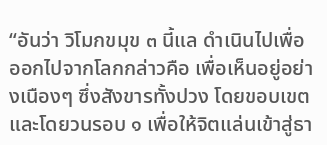“อันว่า วิโมกขมุข ๓ นี้แล ดำเนินไปเพื่อออกไปจากโลกกล่าวคือ เพื่อเห็นอยู่อย่างเนืองๆ ซึ่งสังขารทั้งปวง โดยขอบเขตและโดยวนรอบ ๑ เพื่อให้จิตแล่นเข้าสู่ธา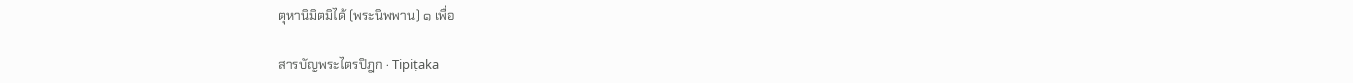ตุหานิมิตมิได้ (พระนิพพาน) ๑ เพื่อ

สารบัญพระไตรปิฎก · Tipiṭaka